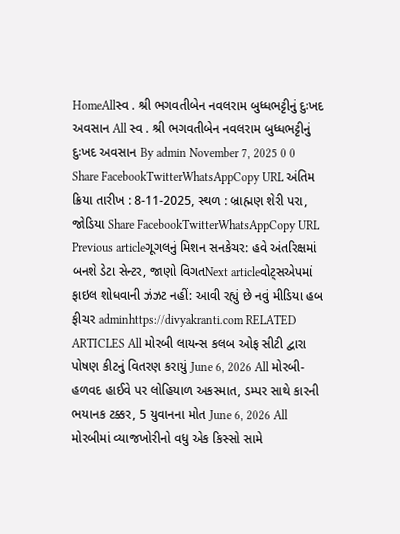HomeAllસ્વ . શ્રી ભગવતીબેન નવલરામ બુધ્ધભટ્ટીનું દુઃખદ અવસાન All સ્વ . શ્રી ભગવતીબેન નવલરામ બુધ્ધભટ્ટીનું દુઃખદ અવસાન By admin November 7, 2025 0 0 Share FacebookTwitterWhatsAppCopy URL અંતિમ ક્રિયા તારીખ : 8-11-2025, સ્થળ : બ્રાહ્મણ શેરી પરા, જોડિયા Share FacebookTwitterWhatsAppCopy URL Previous articleગૂગલનું મિશન સનકેચર: હવે અંતરિક્ષમાં બનશે ડેટા સેન્ટર, જાણો વિગતNext articleવોટ્સએપમાં ફાઇલ શોધવાની ઝંઝટ નહીં: આવી રહ્યું છે નવું મીડિયા હબ ફીચર adminhttps://divyakranti.com RELATED ARTICLES All મોરબી લાયન્સ કલબ ઓફ સીટી દ્વારા પોષણ કીટનું વિતરણ કરાયું June 6, 2026 All મોરબી-હળવદ હાઈવે પર લોહિયાળ અકસ્માત, ડમ્પર સાથે કારની ભયાનક ટક્કર, 5 યુવાનના મોત June 6, 2026 All મોરબીમાં વ્યાજખોરીનો વધુ એક કિસ્સો સામે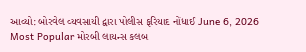આવ્યો: બોરવેલ વ્યવસાયી દ્વારા પોલીસ ફરિયાદ નોંધાઈ June 6, 2026 Most Popular મોરબી લાયન્સ કલબ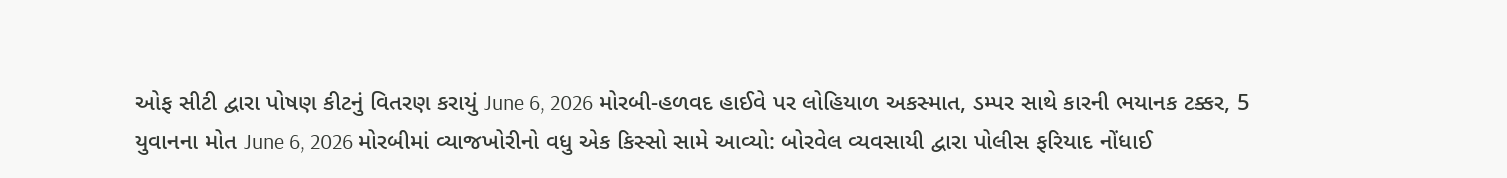ઓફ સીટી દ્વારા પોષણ કીટનું વિતરણ કરાયું June 6, 2026 મોરબી-હળવદ હાઈવે પર લોહિયાળ અકસ્માત, ડમ્પર સાથે કારની ભયાનક ટક્કર, 5 યુવાનના મોત June 6, 2026 મોરબીમાં વ્યાજખોરીનો વધુ એક કિસ્સો સામે આવ્યો: બોરવેલ વ્યવસાયી દ્વારા પોલીસ ફરિયાદ નોંધાઈ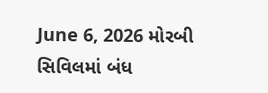June 6, 2026 મોરબી સિવિલમાં બંધ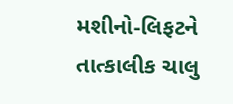મશીનો-લિફટને તાત્કાલીક ચાલુ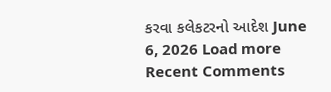કરવા કલેકટરનો આદેશ June 6, 2026 Load more Recent Comments